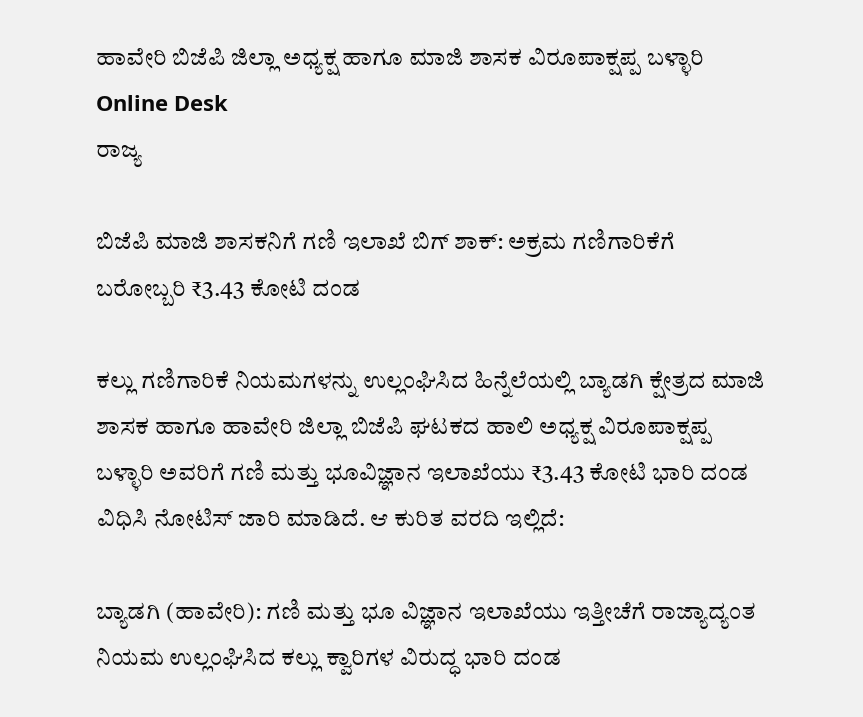ಹಾವೇರಿ ಬಿಜೆಪಿ ಜಿಲ್ಲಾ ಅಧ್ಯಕ್ಷ ಹಾಗೂ ಮಾಜಿ ಶಾಸಕ ವಿರೂಪಾಕ್ಷಪ್ಪ ಬಳ್ಳಾರಿ Online Desk
ರಾಜ್ಯ

ಬಿಜೆಪಿ ಮಾಜಿ ಶಾಸಕನಿಗೆ ಗಣಿ ಇಲಾಖೆ ಬಿಗ್ ಶಾಕ್: ಅಕ್ರಮ ಗಣಿಗಾರಿಕೆಗೆ ಬರೋಬ್ಬರಿ ₹3.43 ಕೋಟಿ ದಂಡ

ಕಲ್ಲು ಗಣಿಗಾರಿಕೆ ನಿಯಮಗಳನ್ನು ಉಲ್ಲಂಘಿಸಿದ ಹಿನ್ನೆಲೆಯಲ್ಲಿ ಬ್ಯಾಡಗಿ ಕ್ಷೇತ್ರದ ಮಾಜಿ ಶಾಸಕ ಹಾಗೂ ಹಾವೇರಿ ಜಿಲ್ಲಾ ಬಿಜೆಪಿ ಘಟಕದ ಹಾಲಿ ಅಧ್ಯಕ್ಷ ವಿರೂಪಾಕ್ಷಪ್ಪ ಬಳ್ಳಾರಿ ಅವರಿಗೆ ಗಣಿ ಮತ್ತು ಭೂವಿಜ್ಞಾನ ಇಲಾಖೆಯು ₹3.43 ಕೋಟಿ ಭಾರಿ ದಂಡ ವಿಧಿಸಿ ನೋಟಿಸ್ ಜಾರಿ ಮಾಡಿದೆ. ಆ ಕುರಿತ ವರದಿ ಇಲ್ಲಿದೆ:

ಬ್ಯಾಡಗಿ (ಹಾವೇರಿ): ಗಣಿ ಮತ್ತು ಭೂ ವಿಜ್ಞಾನ ಇಲಾಖೆಯು ಇತ್ತೀಚೆಗೆ ರಾಜ್ಯಾದ್ಯಂತ ನಿಯಮ ಉಲ್ಲಂಘಿಸಿದ ಕಲ್ಲು ಕ್ವಾರಿಗಳ ವಿರುದ್ಧ ಭಾರಿ ದಂಡ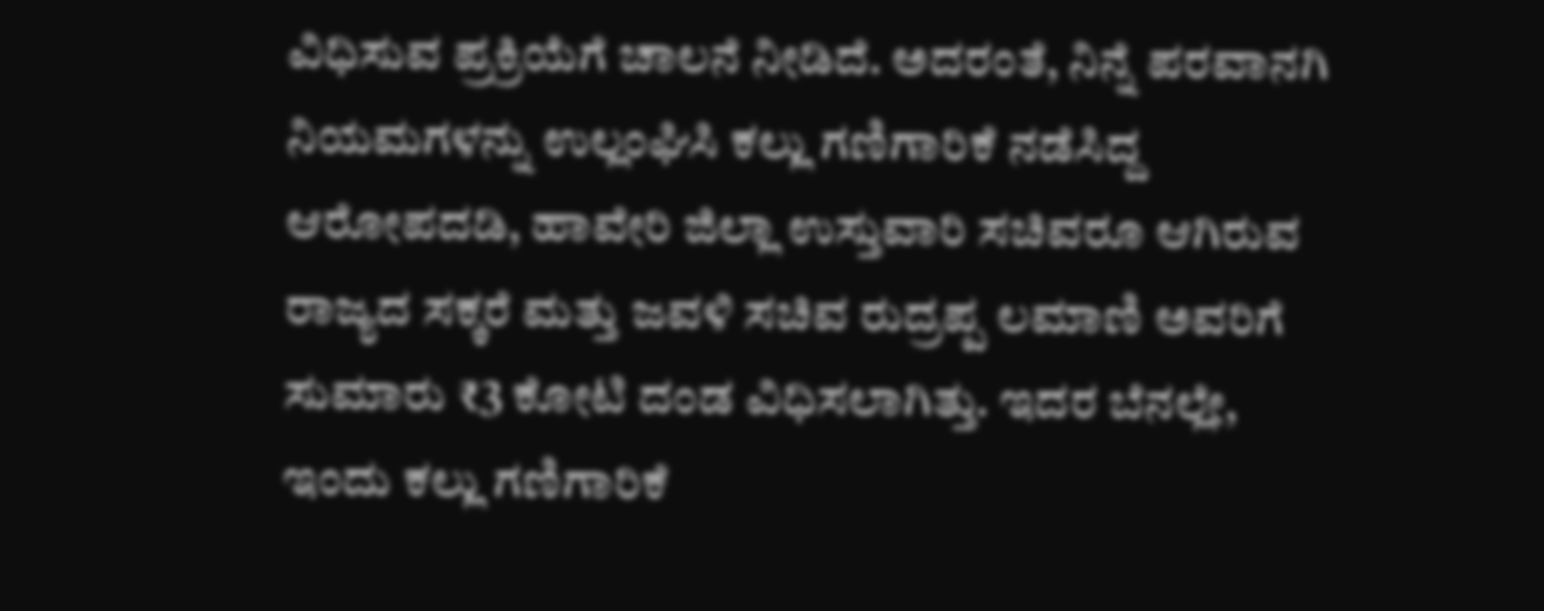ವಿಧಿಸುವ ಪ್ರಕ್ರಿಯೆಗೆ ಚಾಲನೆ ನೀಡಿದೆ. ಅದರಂತೆ, ನಿನ್ನೆ ಪರವಾನಗಿ ನಿಯಮಗಳನ್ನು ಉಲ್ಲಂಘಿಸಿ ಕಲ್ಲು ಗಣಿಗಾರಿಕೆ ನಡೆಸಿದ್ದ ಆರೋಪದಡಿ, ಹಾವೇರಿ ಜಿಲ್ಲಾ ಉಸ್ತುವಾರಿ ಸಚಿವರೂ ಆಗಿರುವ ರಾಜ್ಯದ ಸಕ್ಕರೆ ಮತ್ತು ಜವಳಿ ಸಚಿವ ರುದ್ರಪ್ಪ ಲಮಾಣಿ ಅವರಿಗೆ ಸುಮಾರು ₹3 ಕೋಟಿ ದಂಡ ವಿಧಿಸಲಾಗಿತ್ತು. ಇದರ ಬೆನಲ್ಲೇ, ಇಂದು ಕಲ್ಲು ಗಣಿಗಾರಿಕೆ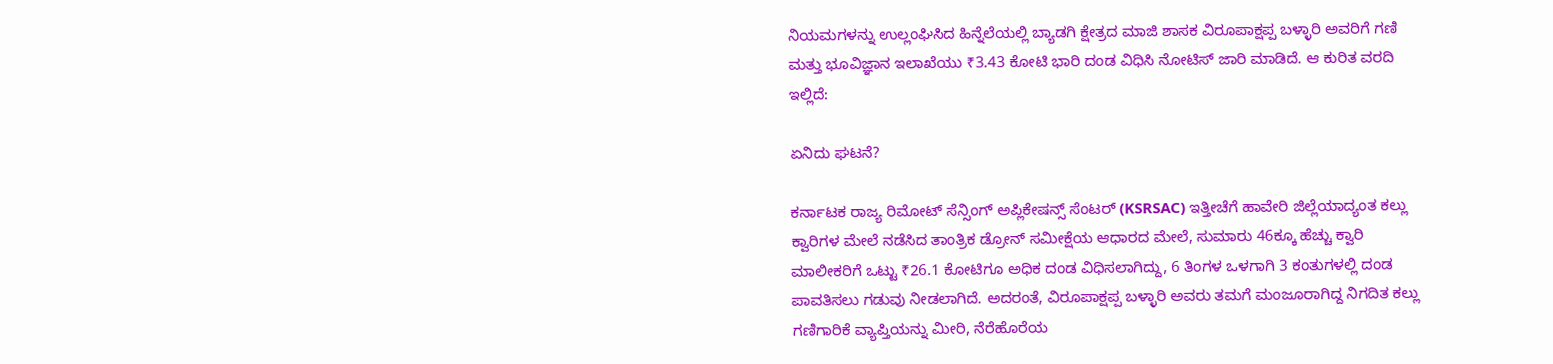ನಿಯಮಗಳನ್ನು ಉಲ್ಲಂಘಿಸಿದ ಹಿನ್ನೆಲೆಯಲ್ಲಿ ಬ್ಯಾಡಗಿ ಕ್ಷೇತ್ರದ ಮಾಜಿ ಶಾಸಕ ವಿರೂಪಾಕ್ಷಪ್ಪ ಬಳ್ಳಾರಿ ಅವರಿಗೆ ಗಣಿ ಮತ್ತು ಭೂವಿಜ್ಞಾನ ಇಲಾಖೆಯು ₹3.43 ಕೋಟಿ ಭಾರಿ ದಂಡ ವಿಧಿಸಿ ನೋಟಿಸ್ ಜಾರಿ ಮಾಡಿದೆ. ಆ ಕುರಿತ ವರದಿ ಇಲ್ಲಿದೆ:

ಏನಿದು ಘಟನೆ?

ಕರ್ನಾಟಕ ರಾಜ್ಯ ರಿಮೋಟ್ ಸೆನ್ಸಿಂಗ್ ಅಪ್ಲಿಕೇಷನ್ಸ್ ಸೆಂಟರ್ (KSRSAC) ಇತ್ತೀಚೆಗೆ ಹಾವೇರಿ ಜಿಲ್ಲೆಯಾದ್ಯಂತ ಕಲ್ಲು ಕ್ವಾರಿಗಳ ಮೇಲೆ ನಡೆಸಿದ ತಾಂತ್ರಿಕ ಡ್ರೋನ್ ಸಮೀಕ್ಷೆಯ ಆಧಾರದ ಮೇಲೆ, ಸುಮಾರು 46ಕ್ಕೂ ಹೆಚ್ಚು ಕ್ವಾರಿ ಮಾಲೀಕರಿಗೆ ಒಟ್ಟು ₹26.1 ಕೋಟಿಗೂ ಅಧಿಕ ದಂಡ ವಿಧಿಸಲಾಗಿದ್ದು, 6 ತಿಂಗಳ ಒಳಗಾಗಿ 3 ಕಂತುಗಳಲ್ಲಿ ದಂಡ ಪಾವತಿಸಲು ಗಡುವು ನೀಡಲಾಗಿದೆ. ಅದರಂತೆ, ವಿರೂಪಾಕ್ಷಪ್ಪ ಬಳ್ಳಾರಿ ಅವರು ತಮಗೆ ಮಂಜೂರಾಗಿದ್ದ ನಿಗದಿತ ಕಲ್ಲು ಗಣಿಗಾರಿಕೆ ವ್ಯಾಪ್ತಿಯನ್ನು ಮೀರಿ, ನೆರೆಹೊರೆಯ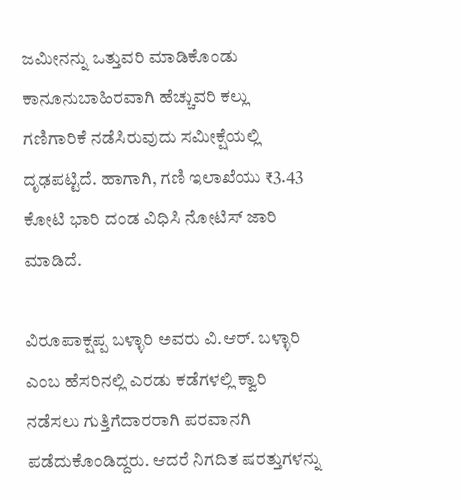ಜಮೀನನ್ನು ಒತ್ತುವರಿ ಮಾಡಿಕೊಂಡು ಕಾನೂನುಬಾಹಿರವಾಗಿ ಹೆಚ್ಚುವರಿ ಕಲ್ಲು ಗಣಿಗಾರಿಕೆ ನಡೆಸಿರುವುದು ಸಮೀಕ್ಷೆಯಲ್ಲಿ ದೃಢಪಟ್ಟಿದೆ. ಹಾಗಾಗಿ, ಗಣಿ ಇಲಾಖೆಯು ₹3.43 ಕೋಟಿ ಭಾರಿ ದಂಡ ವಿಧಿಸಿ ನೋಟಿಸ್ ಜಾರಿ ಮಾಡಿದೆ.

ವಿರೂಪಾಕ್ಷಪ್ಪ ಬಳ್ಳಾರಿ ಅವರು ವಿ.ಆರ್. ಬಳ್ಳಾರಿ ಎಂಬ ಹೆಸರಿನಲ್ಲಿ ಎರಡು ಕಡೆಗಳಲ್ಲಿ ಕ್ವಾರಿ ನಡೆಸಲು ಗುತ್ತಿಗೆದಾರರಾಗಿ ಪರವಾನಗಿ ಪಡೆದುಕೊಂಡಿದ್ದರು. ಆದರೆ ನಿಗದಿತ ಷರತ್ತುಗಳನ್ನು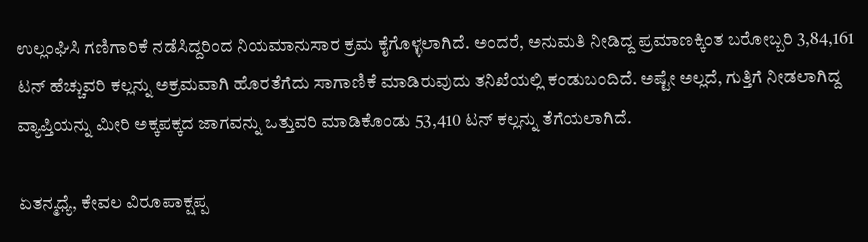ಉಲ್ಲಂಘಿಸಿ ಗಣಿಗಾರಿಕೆ ನಡೆಸಿದ್ದರಿಂದ ನಿಯಮಾನುಸಾರ ಕ್ರಮ ಕೈಗೊಳ್ಳಲಾಗಿದೆ. ಅಂದರೆ, ಅನುಮತಿ ನೀಡಿದ್ದ ಪ್ರಮಾಣಕ್ಕಿಂತ ಬರೋಬ್ಬರಿ 3,84,161 ಟನ್ ಹೆಚ್ಚುವರಿ ಕಲ್ಲನ್ನು ಅಕ್ರಮವಾಗಿ ಹೊರತೆಗೆದು ಸಾಗಾಣಿಕೆ ಮಾಡಿರುವುದು ತನಿಖೆಯಲ್ಲಿ ಕಂಡುಬಂದಿದೆ. ಅಷ್ಟೇ ಅಲ್ಲದೆ, ಗುತ್ತಿಗೆ ನೀಡಲಾಗಿದ್ದ ವ್ಯಾಪ್ತಿಯನ್ನು ಮೀರಿ ಅಕ್ಕಪಕ್ಕದ ಜಾಗವನ್ನು ಒತ್ತುವರಿ ಮಾಡಿಕೊಂಡು 53,410 ಟನ್ ಕಲ್ಲನ್ನು ತೆಗೆಯಲಾಗಿದೆ.

ಏತನ್ಮಧ್ಯೆ, ಕೇವಲ ವಿರೂಪಾಕ್ಷಪ್ಪ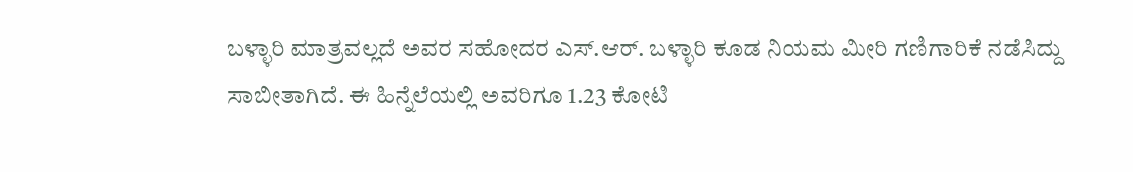ಬಳ್ಳಾರಿ ಮಾತ್ರವಲ್ಲದೆ ಅವರ ಸಹೋದರ ಎಸ್.ಆರ್. ಬಳ್ಳಾರಿ ಕೂಡ ನಿಯಮ ಮೀರಿ ಗಣಿಗಾರಿಕೆ ನಡೆಸಿದ್ದು ಸಾಬೀತಾಗಿದೆ. ಈ ಹಿನ್ನೆಲೆಯಲ್ಲಿ ಅವರಿಗೂ 1.23 ಕೋಟಿ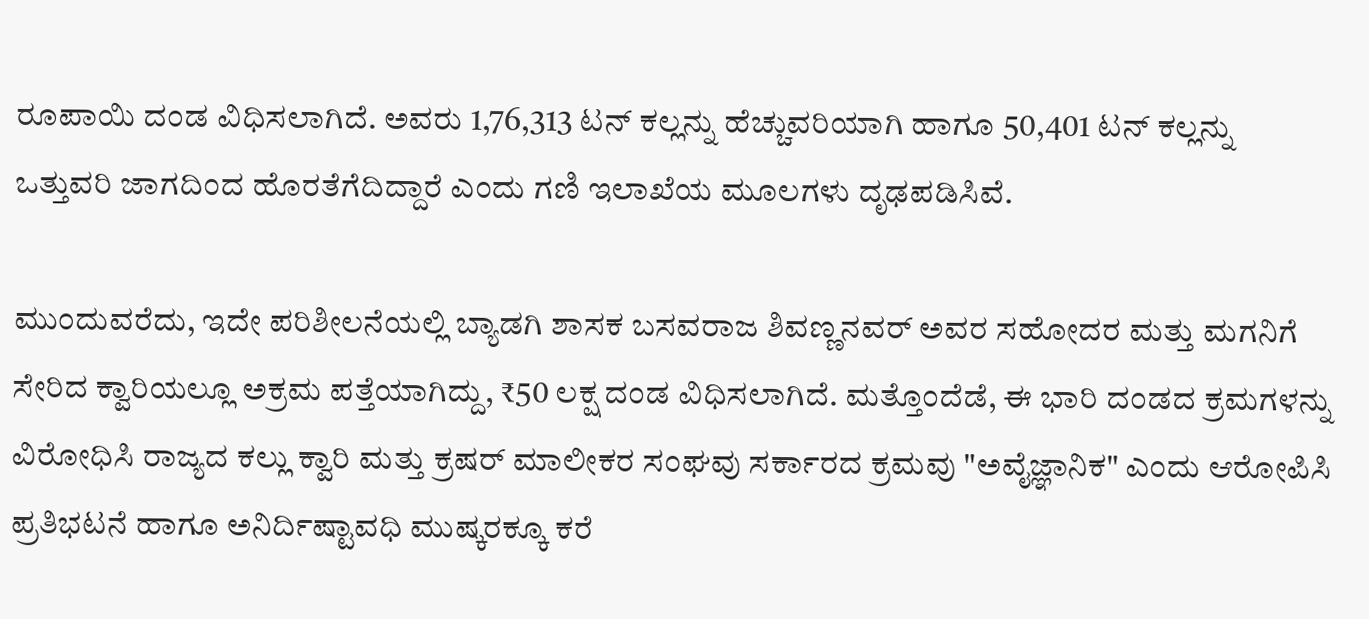ರೂಪಾಯಿ ದಂಡ ವಿಧಿಸಲಾಗಿದೆ. ಅವರು 1,76,313 ಟನ್ ಕಲ್ಲನ್ನು ಹೆಚ್ಚುವರಿಯಾಗಿ ಹಾಗೂ 50,401 ಟನ್ ಕಲ್ಲನ್ನು ಒತ್ತುವರಿ ಜಾಗದಿಂದ ಹೊರತೆಗೆದಿದ್ದಾರೆ ಎಂದು ಗಣಿ ಇಲಾಖೆಯ ಮೂಲಗಳು ದೃಢಪಡಿಸಿವೆ.

ಮುಂದುವರೆದು, ಇದೇ ಪರಿಶೀಲನೆಯಲ್ಲಿ ಬ್ಯಾಡಗಿ ಶಾಸಕ ಬಸವರಾಜ ಶಿವಣ್ಣನವರ್ ಅವರ ಸಹೋದರ ಮತ್ತು ಮಗನಿಗೆ ಸೇರಿದ ಕ್ವಾರಿಯಲ್ಲೂ ಅಕ್ರಮ ಪತ್ತೆಯಾಗಿದ್ದು, ₹50 ಲಕ್ಷ ದಂಡ ವಿಧಿಸಲಾಗಿದೆ. ಮತ್ತೊಂದೆಡೆ, ಈ ಭಾರಿ ದಂಡದ ಕ್ರಮಗಳನ್ನು ವಿರೋಧಿಸಿ ರಾಜ್ಯದ ಕಲ್ಲು ಕ್ವಾರಿ ಮತ್ತು ಕ್ರಷರ್ ಮಾಲೀಕರ ಸಂಘವು ಸರ್ಕಾರದ ಕ್ರಮವು "ಅವೈಜ್ಞಾನಿಕ" ಎಂದು ಆರೋಪಿಸಿ ಪ್ರತಿಭಟನೆ ಹಾಗೂ ಅನಿರ್ದಿಷ್ಟಾವಧಿ ಮುಷ್ಕರಕ್ಕೂ ಕರೆ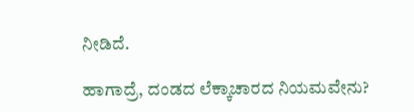ನೀಡಿದೆ.

ಹಾಗಾದ್ರೆ, ದಂಡದ ಲೆಕ್ಕಾಚಾರದ ನಿಯಮವೇನು?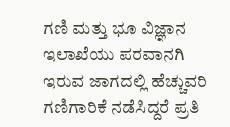ಗಣಿ ಮತ್ತು ಭೂ ವಿಜ್ಞಾನ ಇಲಾಖೆಯು ಪರವಾನಗಿ ಇರುವ ಜಾಗದಲ್ಲಿ ಹೆಚ್ಚುವರಿ ಗಣಿಗಾರಿಕೆ ನಡೆಸಿದ್ದರೆ ಪ್ರತಿ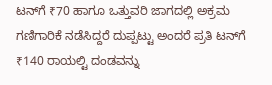ಟನ್‌ಗೆ ₹70 ಹಾಗೂ ಒತ್ತುವರಿ ಜಾಗದಲ್ಲಿ ಅಕ್ರಮ ಗಣಿಗಾರಿಕೆ ನಡೆಸಿದ್ದರೆ ದುಪ್ಪಟ್ಟು ಅಂದರೆ ಪ್ರತಿ ಟನ್‌ಗೆ ₹140 ರಾಯಲ್ಟಿ ದಂಡವನ್ನು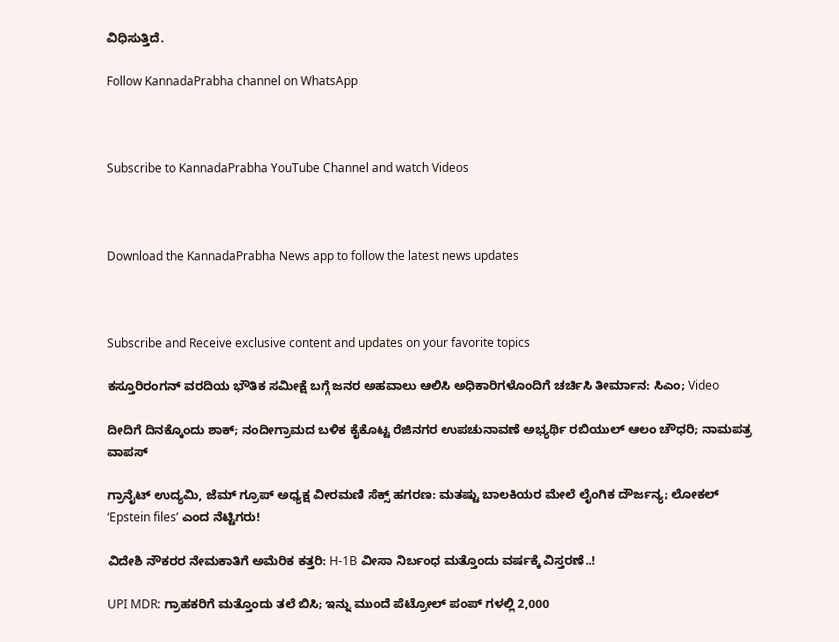ವಿಧಿಸುತ್ತಿದೆ.

Follow KannadaPrabha channel on WhatsApp



Subscribe to KannadaPrabha YouTube Channel and watch Videos



Download the KannadaPrabha News app to follow the latest news updates



Subscribe and Receive exclusive content and updates on your favorite topics

ಕಸ್ತೂರಿರಂಗನ್ ವರದಿಯ ಭೌತಿಕ ಸಮೀಕ್ಷೆ ಬಗ್ಗೆ ಜನರ ಅಹವಾಲು ಆಲಿಸಿ ಅಧಿಕಾರಿಗಳೊಂದಿಗೆ ಚರ್ಚಿಸಿ ತೀರ್ಮಾನ: ಸಿಎಂ; Video

ದೀದಿಗೆ ದಿನಕ್ಕೊಂದು ಶಾಕ್; ನಂದೀಗ್ರಾಮದ ಬಳಿಕ ಕೈಕೊಟ್ಟ ರೆಜಿನಗರ ಉಪಚುನಾವಣೆ ಅಭ್ಯರ್ಥಿ ರಬಿಯುಲ್ ಆಲಂ ಚೌಧರಿ; ನಾಮಪತ್ರ ವಾಪಸ್

ಗ್ರಾನೈಟ್ ಉದ್ಯಮಿ, ಜೆಮ್ ಗ್ರೂಪ್‌ ಅಧ್ಯಕ್ಷ ವೀರಮಣಿ ಸೆಕ್ಸ್ ಹಗರಣ: ಮತಷ್ಟು ಬಾಲಕಿಯರ ಮೇಲೆ ಲೈಂಗಿಕ ದೌರ್ಜನ್ಯ; ಲೋಕಲ್ ‘Epstein filesʼ ಎಂದ ನೆಟ್ಟಿಗರು!

ವಿದೇಶಿ ನೌಕರರ ನೇಮಕಾತಿಗೆ ಅಮೆರಿಕ ಕತ್ತರಿ: H-1B ವೀಸಾ ನಿರ್ಬಂಧ ಮತ್ತೊಂದು ವರ್ಷಕ್ಕೆ ವಿಸ್ತರಣೆ..!

UPI MDR: ಗ್ರಾಹಕರಿಗೆ ಮತ್ತೊಂದು ತಲೆ ಬಿಸಿ; ಇನ್ನು ಮುಂದೆ ಪೆಟ್ರೋಲ್ ಪಂಪ್ ಗಳಲ್ಲಿ 2,000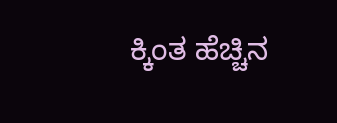ಕ್ಕಿಂತ ಹೆಚ್ಚಿನ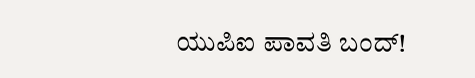ಯುಪಿಐ ಪಾವತಿ ಬಂದ್!